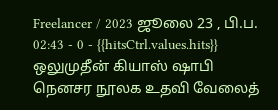Freelancer / 2023 ஜூலை 23 , பி.ப. 02:43 - 0 - {{hitsCtrl.values.hits}}
ஒலுமுதீன் கியாஸ் ஷாபி
நெனசர நூலக உதவி வேலைத்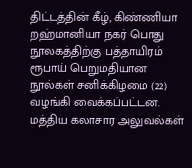திட்டத்தின் கீழ், கிண்ணியா றஹ்மானியா நகர் பொது நூலகத்திற்கு பத்தாயிரம் ரூபாய் பெறுமதியான நூல்கள் சனிக்கிழமை (22) வழங்கி வைக்கப்பட்டன.
மத்திய கலாசார அலுவல்கள்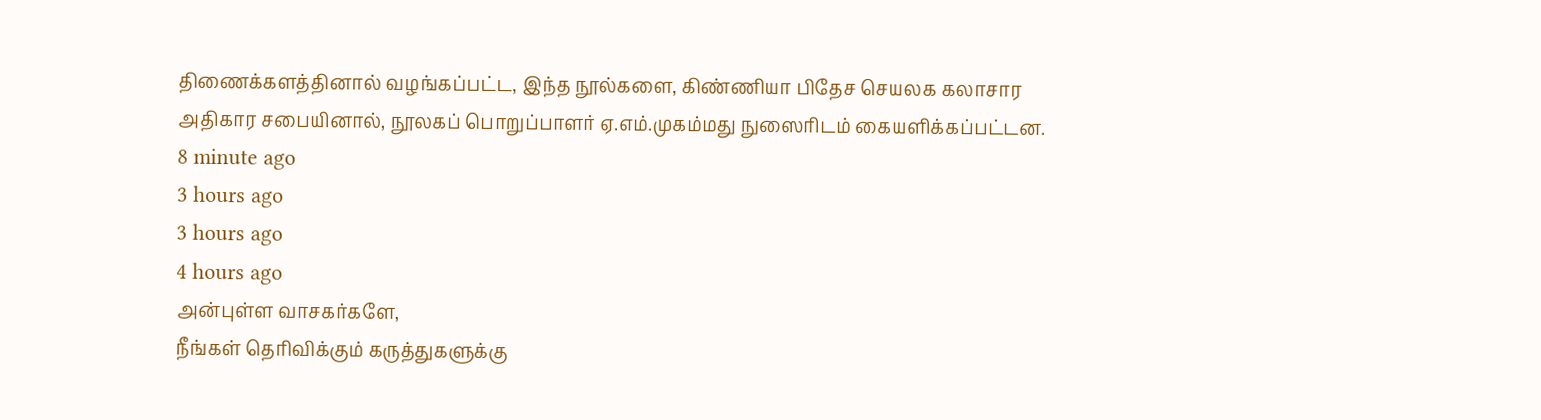திணைக்களத்தினால் வழங்கப்பட்ட, இந்த நூல்களை, கிண்ணியா பிதேச செயலக கலாசார அதிகார சபையினால், நூலகப் பொறுப்பாளர் ஏ.எம்.முகம்மது நுஸைரிடம் கையளிக்கப்பட்டன.
8 minute ago
3 hours ago
3 hours ago
4 hours ago
அன்புள்ள வாசகர்களே,
நீங்கள் தெரிவிக்கும் கருத்துகளுக்கு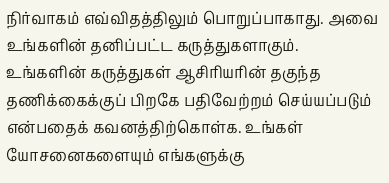நிர்வாகம் எவ்விதத்திலும் பொறுப்பாகாது. அவை உங்களின் தனிப்பட்ட கருத்துகளாகும். உங்களின் கருத்துகள் ஆசிரியரின் தகுந்த தணிக்கைக்குப் பிறகே பதிவேற்றம் செய்யப்படும் என்பதைக் கவனத்திற்கொள்க. உங்கள் யோசனைகளையும் எங்களுக்கு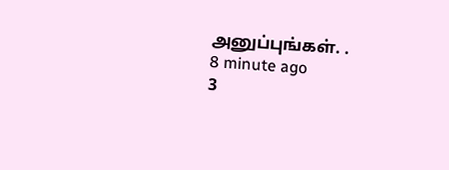அனுப்புங்கள். .
8 minute ago
3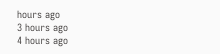hours ago
3 hours ago
4 hours ago